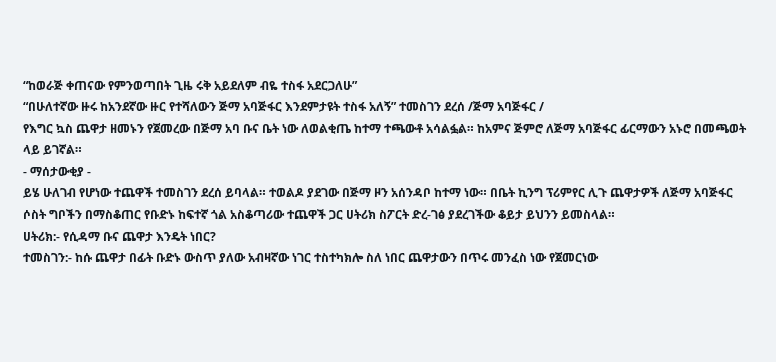“ከወራጅ ቀጠናው የምንወጣበት ጊዜ ሩቅ አይደለም ብዬ ተስፋ አደርጋለሁ”
“በሁለተኛው ዙሩ ከአንደኛው ዙር የተሻለውን ጅማ አባጅፋር እንደምታዩት ተስፋ አለኝ” ተመስገን ደረሰ /ጅማ አባጅፋር /
የእግር ኳስ ጨዋታ ዘመኑን የጀመረው በጅማ አባ ቡና ቤት ነው ለወልቂጤ ከተማ ተጫውቶ አሳልፏል። ከአምና ጅምሮ ለጅማ አባጅፋር ፊርማውን አኑሮ በመጫወት ላይ ይገኛል።
- ማሰታውቂያ -
ይሄ ሁለገብ የሆነው ተጨዋች ተመስገን ደረሰ ይባላል። ተወልዶ ያደገው በጅማ ዞን አሰንዳቦ ከተማ ነው። በቤት ኪንግ ፕሪምየር ሊጉ ጨዋታዎች ለጅማ አባጅፋር ሶስት ግቦችን በማስቆጠር የቡድኑ ከፍተኛ ጎል አስቆጣሪው ተጨዋች ጋር ሀትሪክ ስፖርት ድረ-ገፅ ያደረገችው ቆይታ ይህንን ይመስላል።
ሀትሪክ:- የሲዳማ ቡና ጨዋታ እንዴት ነበር?
ተመስገን:- ከሱ ጨዋታ በፊት ቡድኑ ውስጥ ያለው አብዛኛው ነገር ተስተካክሎ ስለ ነበር ጨዋታውን በጥሩ መንፈስ ነው የጀመርነው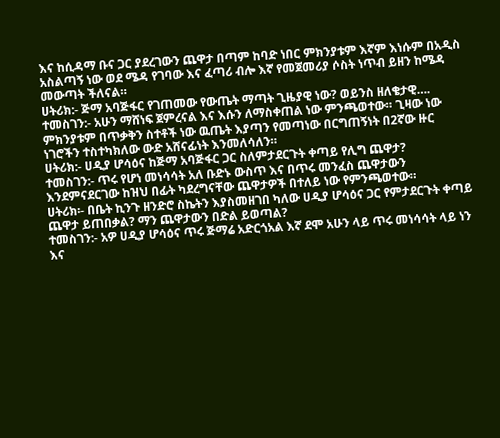እና ከሲዳማ ቡና ጋር ያደረገውን ጨዋታ በጣም ከባድ ነበር ምክንያቱም እኛም እነሱም በአዲስ አስልጣኝ ነው ወደ ሜዳ የገባው እና ፈጣሪ ብሎ እኛ የመጀመሪያ ሶስት ነጥብ ይዘን ከሜዳ መውጣት ችለናል።
ሀትሪክ:- ጅማ አባጅፋር የገጠመው የውጤት ማጣት ጊዜያዊ ነው? ወይንስ ዘለቄታዊ….
ተመስገን:- አሁን ማሸነፍ ጀምረናል እና እሱን ለማስቀጠል ነው ምንጫወተው። ጊዛው ነው ምክንያቱም በጥቃቅን ስተቶች ነው ዉጤት እያጣን የመጣነው በርግጠኝነት በ2ኛው ዙር ነገሮችን ተስተካክለው ውድ አሸናፊነት እንመለሳለን።
ሀትሪክ:- ሀዲያ ሆሳዕና ከጅማ አባጅፋር ጋር ስለምታደርጉት ቀጣይ የሊግ ጨዋታ?
ተመስገን:- ጥሩ የሆነ መነሳሳት አለ ቡድኑ ውስጥ እና በጥሩ መንፈስ ጨዋታውን እንደምናደርገው ከዝህ በፊት ካደረግናቸው ጨዋታዎች በተለይ ነው የምንጫወተው።
ሀትሪክ፡- በቤት ኪንጉ ዘንድሮ ስኬትን እያስመዘገበ ካለው ሀዲያ ሆሳዕና ጋር የምታደርጉት ቀጣይ ጨዋታ ይጠበቃል? ማን ጨዋታውን በድል ይወጣል?
ተመስገን:- አዎ ሀዲያ ሆሳዕና ጥሩ ጅማሬ አድርጎአል እኛ ደሞ አሁን ላይ ጥሩ መነሳሳት ላይ ነን እና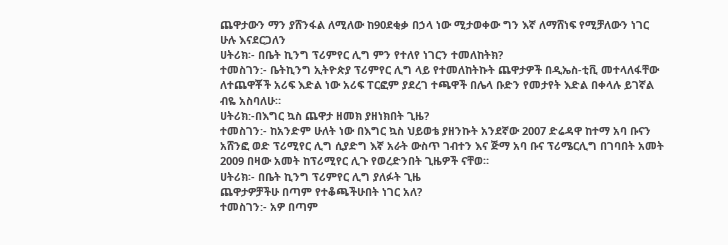ጨዋታውን ማን ያሸንፋል ለሚለው ከ90ደቂቃ በኃላ ነው ሚታወቀው ግን እኛ ለማሸነፍ የሚቻለውን ነገር ሁሉ እናደርጋለን
ሀትሪክ፡- በቤት ኪንግ ፕሪምየር ሊግ ምን የተለየ ነገርን ተመለከትክ?
ተመስገን:- ቤትኪንግ ኢትዮጵያ ፕሪምየር ሊግ ላይ የተመለከትኩት ጨዋታዎች በዲኤስ-ቲቪ መተላለፋቸው ለተጨዋቾች አሪፍ እድል ነው አሪፍ ፐርፎም ያደረገ ተጫዋች በሌላ ቡድን የመታየት እድል በቀላሉ ይገኛል ብዬ አስባለሁ።
ሀትሪክ:-በእግር ኳስ ጨዋታ ዘመክ ያዘነክበት ጊዜ?
ተመስገን:- ከአንድም ሁለት ነው በእግር ኳስ ህይወቴ ያዘንኩት አንደኛው 2007 ድሬዳዋ ከተማ አባ ቡናን አሸንፎ ወድ ፕሪሚየር ሊግ ሲያድግ እኛ አራት ውስጥ ገብተን እና ጅማ አባ ቡና ፕሪሜርሊግ በገባበት አመት 2009 በዛው አመት ከፕሪሚየር ሊጉ የወረድንበት ጊዜዎች ናቸወ።
ሀትሪክ፡- በቤት ኪንግ ፕሪምየር ሊግ ያለፉት ጊዜ
ጨዋታዎቻችሁ በጣም የተቆጫችሁበት ነገር አለ?
ተመስገን:- አዎ በጣም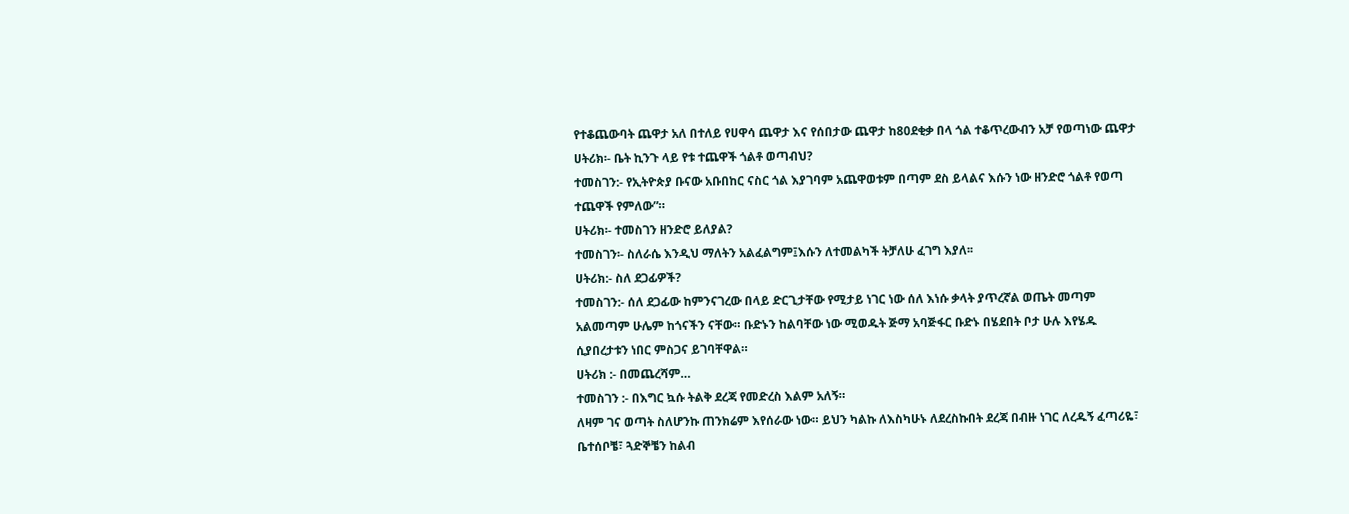የተቆጨውባት ጨዋታ አለ በተለይ የሀዋሳ ጨዋታ እና የሰበታው ጨዋታ ከ80ደቂቃ በላ ጎል ተቆጥረውብን አቻ የወጣነው ጨዋታ
ሀትሪክ፡- ቤት ኪንጉ ላይ የቱ ተጨዋች ጎልቶ ወጣብህ?
ተመስገን:- የኢትዮጵያ ቡናው አቡበከር ናስር ጎል እያገባም አጨዋወቱም በጣም ደስ ይላልና እሱን ነው ዘንድሮ ጎልቶ የወጣ ተጨዋች የምለው”።
ሀትሪክ፡- ተመስገን ዘንድሮ ይለያል?
ተመስገን፡- ስለራሴ እንዲህ ማለትን አልፈልግም፤እሱን ለተመልካች ትቻለሁ ፈገግ እያለ፡፡
ሀትሪክ:- ስለ ደጋፊዎች?
ተመስገን:- ሰለ ደጋፊው ከምንናገረው በላይ ድርጊታቸው የሚታይ ነገር ነው ሰለ እነሱ ቃላት ያጥረኛል ወጤት መጣም አልመጣም ሁሌም ከጎናችን ናቸው። ቡድኑን ከልባቸው ነው ሚወዱት ጅማ አባጅፋር ቡድኑ በሄደበት ቦታ ሁሉ እየሄዱ ሲያበረታቱን ነበር ምስጋና ይገባቸዋል።
ሀትሪክ :- በመጨረሻም…
ተመስገን :- በእግር ኳሱ ትልቅ ደረጃ የመድረስ እልም አለኝ።
ለዛም ገና ወጣት ስለሆንኩ ጠንክሬም እየሰራው ነው። ይህን ካልኩ ለእስካሁኑ ለደረስኩበት ደረጃ በብዙ ነገር ለረዱኝ ፈጣሪዬ፣ ቤተሰቦቼ፣ ጓድኞቼን ከልብ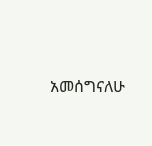አመሰግናለሁ